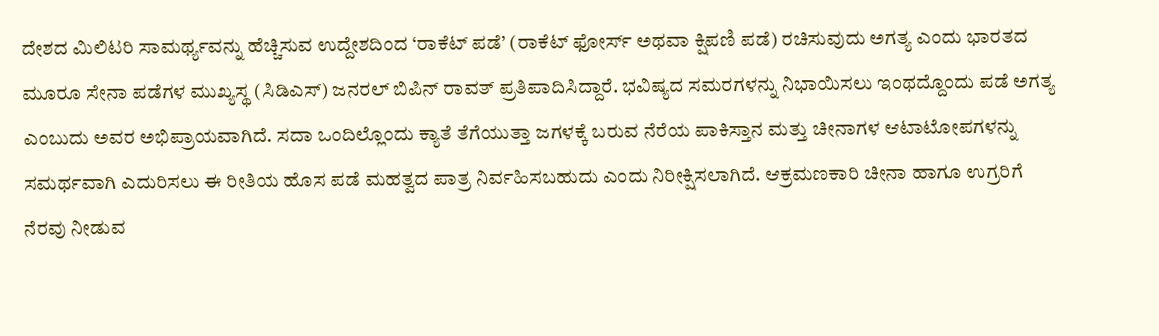ದೇಶದ ಮಿಲಿಟರಿ ಸಾಮರ್ಥ್ಯವನ್ನು ಹೆಚ್ಚಿಸುವ ಉದ್ದೇಶದಿಂದ ‘ರಾಕೆಟ್ ಪಡೆ’ (ರಾಕೆಟ್ ಫೋರ್ಸ್ ಅಥವಾ ಕ್ಷಿಪಣಿ ಪಡೆ) ರಚಿಸುವುದು ಅಗತ್ಯ ಎಂದು ಭಾರತದ ಮೂರೂ ಸೇನಾ ಪಡೆಗಳ ಮುಖ್ಯಸ್ಥ (ಸಿಡಿಎಸ್) ಜನರಲ್ ಬಿಪಿನ್ ರಾವತ್ ಪ್ರತಿಪಾದಿಸಿದ್ದಾರೆ. ಭವಿಷ್ಯದ ಸಮರಗಳನ್ನು ನಿಭಾಯಿಸಲು ಇಂಥದ್ದೊಂದು ಪಡೆ ಅಗತ್ಯ ಎಂಬುದು ಅವರ ಅಭಿಪ್ರಾಯವಾಗಿದೆ. ಸದಾ ಒಂದಿಲ್ಲೊಂದು ಕ್ಯಾತೆ ತೆಗೆಯುತ್ತಾ ಜಗಳಕ್ಕೆ ಬರುವ ನೆರೆಯ ಪಾಕಿಸ್ತಾನ ಮತ್ತು ಚೀನಾಗಳ ಆಟಾಟೋಪಗಳನ್ನು ಸಮರ್ಥವಾಗಿ ಎದುರಿಸಲು ಈ ರೀತಿಯ ಹೊಸ ಪಡೆ ಮಹತ್ವದ ಪಾತ್ರ ನಿರ್ವಹಿಸಬಹುದು ಎಂದು ನಿರೀಕ್ಷಿಸಲಾಗಿದೆ. ಆಕ್ರಮಣಕಾರಿ ಚೀನಾ ಹಾಗೂ ಉಗ್ರರಿಗೆ ನೆರವು ನೀಡುವ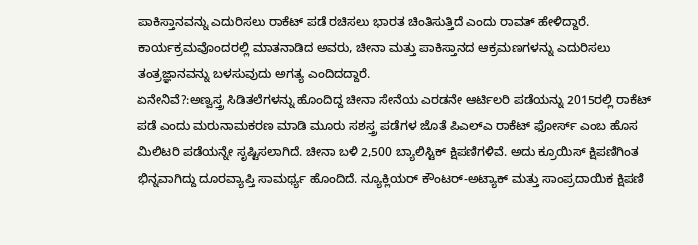ಪಾಕಿಸ್ತಾನವನ್ನು ಎದುರಿಸಲು ರಾಕೆಟ್ ಪಡೆ ರಚಿಸಲು ಭಾರತ ಚಿಂತಿಸುತ್ತಿದೆ ಎಂದು ರಾವತ್ ಹೇಳಿದ್ದಾರೆ. ಕಾರ್ಯಕ್ರಮವೊಂದರಲ್ಲಿ ಮಾತನಾಡಿದ ಅವರು, ಚೀನಾ ಮತ್ತು ಪಾಕಿಸ್ತಾನದ ಆಕ್ರಮಣಗಳನ್ನು ಎದುರಿಸಲು ತಂತ್ರಜ್ಞಾನವನ್ನು ಬಳಸುವುದು ಅಗತ್ಯ ಎಂದಿದದ್ದಾರೆ.
ಏನೇನಿವೆ?:ಅಣ್ವಸ್ತ್ರ ಸಿಡಿತಲೆಗಳನ್ನು ಹೊಂದಿದ್ದ ಚೀನಾ ಸೇನೆಯ ಎರಡನೇ ಆರ್ಟಿಲರಿ ಪಡೆಯನ್ನು 2015ರಲ್ಲಿ ರಾಕೆಟ್ ಪಡೆ ಎಂದು ಮರುನಾಮಕರಣ ಮಾಡಿ ಮೂರು ಸಶಸ್ತ್ರ ಪಡೆಗಳ ಜೊತೆ ಪಿಎಲ್ಎ ರಾಕೆಟ್ ಫೋರ್ಸ್ ಎಂಬ ಹೊಸ ಮಿಲಿಟರಿ ಪಡೆಯನ್ನೇ ಸೃಷ್ಟಿಸಲಾಗಿದೆ. ಚೀನಾ ಬಳಿ 2,500 ಬ್ಯಾಲಿಸ್ಟಿಕ್ ಕ್ಷಿಪಣಿಗಳಿವೆ. ಅದು ಕ್ರೂಯಿಸ್ ಕ್ಷಿಪಣಿಗಿಂತ ಭಿನ್ನವಾಗಿದ್ದು ದೂರವ್ಯಾಪ್ತಿ ಸಾಮರ್ಥ್ಯ ಹೊಂದಿದೆ. ನ್ಯೂಕ್ಲಿಯರ್ ಕೌಂಟರ್-ಅಟ್ಯಾಕ್ ಮತ್ತು ಸಾಂಪ್ರದಾಯಿಕ ಕ್ಷಿಪಣಿ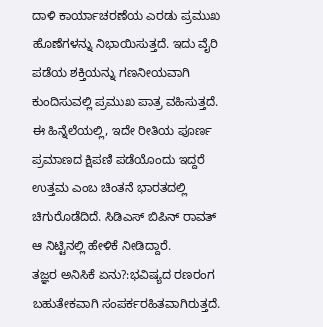ದಾಳಿ ಕಾರ್ಯಾಚರಣೆಯ ಎರಡು ಪ್ರಮುಖ ಹೊಣೆಗಳನ್ನು ನಿಭಾಯಿಸುತ್ತದೆ. ಇದು ವೈರಿ ಪಡೆಯ ಶಕ್ತಿಯನ್ನು ಗಣನೀಯವಾಗಿ ಕುಂದಿಸುವಲ್ಲಿ ಪ್ರಮುಖ ಪಾತ್ರ ವಹಿಸುತ್ತದೆ. ಈ ಹಿನ್ನೆಲೆಯಲ್ಲಿ, ಇದೇ ರೀತಿಯ ಪೂರ್ಣ ಪ್ರಮಾಣದ ಕ್ಷಿಪಣಿ ಪಡೆಯೊಂದು ಇದ್ದರೆ ಉತ್ತಮ ಎಂಬ ಚಿಂತನೆ ಭಾರತದಲ್ಲಿ ಚಿಗುರೊಡೆದಿದೆ. ಸಿಡಿಎಸ್ ಬಿಪಿನ್ ರಾವತ್ ಆ ನಿಟ್ಟಿನಲ್ಲಿ ಹೇಳಿಕೆ ನೀಡಿದ್ದಾರೆ.
ತಜ್ಞರ ಅನಿಸಿಕೆ ಏನು?:ಭವಿಷ್ಯದ ರಣರಂಗ ಬಹುತೇಕವಾಗಿ ಸಂಪರ್ಕರಹಿತವಾಗಿರುತ್ತದೆ.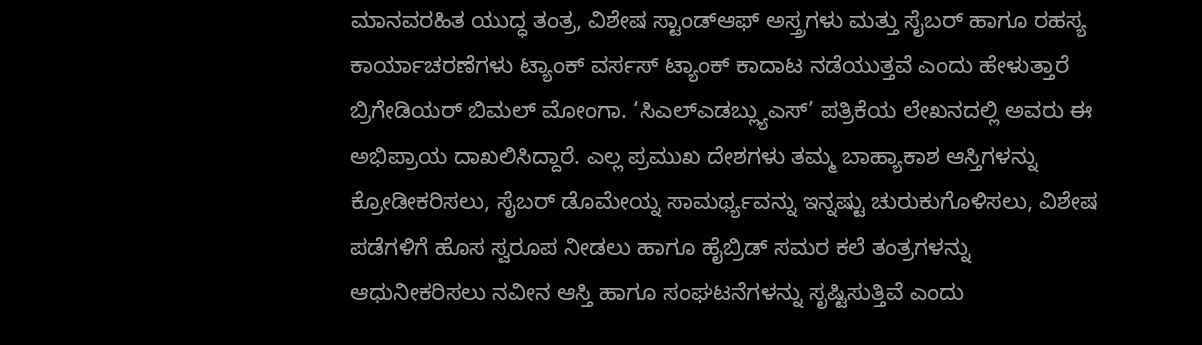ಮಾನವರಹಿತ ಯುದ್ಧ ತಂತ್ರ, ವಿಶೇಷ ಸ್ಟಾಂಡ್ಆಫ್ ಅಸ್ತ್ರಗಳು ಮತ್ತು ಸೈಬರ್ ಹಾಗೂ ರಹಸ್ಯ ಕಾರ್ಯಾಚರಣೆಗಳು ಟ್ಯಾಂಕ್ ವರ್ಸಸ್ ಟ್ಯಾಂಕ್ ಕಾದಾಟ ನಡೆಯುತ್ತವೆ ಎಂದು ಹೇಳುತ್ತಾರೆ ಬ್ರಿಗೇಡಿಯರ್ ಬಿಮಲ್ ಮೋಂಗಾ. ‘ಸಿಎಲ್ಎಡಬ್ಲ್ಯುಎಸ್’ ಪತ್ರಿಕೆಯ ಲೇಖನದಲ್ಲಿ ಅವರು ಈ ಅಭಿಪ್ರಾಯ ದಾಖಲಿಸಿದ್ದಾರೆ. ಎಲ್ಲ ಪ್ರಮುಖ ದೇಶಗಳು ತಮ್ಮ ಬಾಹ್ಯಾಕಾಶ ಆಸ್ತಿಗಳನ್ನು ಕ್ರೋಡೀಕರಿಸಲು, ಸೈಬರ್ ಡೊಮೇಯ್ನ ಸಾಮರ್ಥ್ಯವನ್ನು ಇನ್ನಷ್ಟು ಚುರುಕುಗೊಳಿಸಲು, ವಿಶೇಷ ಪಡೆಗಳಿಗೆ ಹೊಸ ಸ್ವರೂಪ ನೀಡಲು ಹಾಗೂ ಹೈಬ್ರಿಡ್ ಸಮರ ಕಲೆ ತಂತ್ರಗಳನ್ನು ಆಧುನೀಕರಿಸಲು ನವೀನ ಆಸ್ತಿ ಹಾಗೂ ಸಂಘಟನೆಗಳನ್ನು ಸೃಷ್ಟಿಸುತ್ತಿವೆ ಎಂದು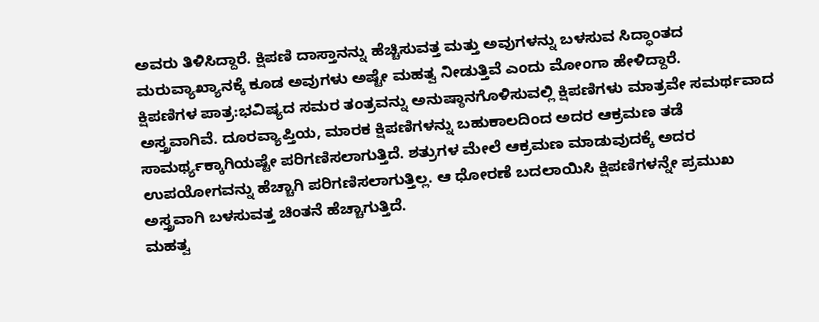ಅವರು ತಿಳಿಸಿದ್ದಾರೆ. ಕ್ಷಿಪಣಿ ದಾಸ್ತಾನನ್ನು ಹೆಚ್ಚಿಸುವತ್ತ ಮತ್ತು ಅವುಗಳನ್ನು ಬಳಸುವ ಸಿದ್ಧಾಂತದ ಮರುವ್ಯಾಖ್ಯಾನಕ್ಕೆ ಕೂಡ ಅವುಗಳು ಅಷ್ಟೇ ಮಹತ್ವ ನೀಡುತ್ತಿವೆ ಎಂದು ಮೋಂಗಾ ಹೇಳಿದ್ದಾರೆ.
ಕ್ಷಿಪಣಿಗಳ ಪಾತ್ರ:ಭವಿಷ್ಯದ ಸಮರ ತಂತ್ರವನ್ನು ಅನುಷ್ಠಾನಗೊಳಿಸುವಲ್ಲಿ ಕ್ಷಿಪಣಿಗಳು ಮಾತ್ರವೇ ಸಮರ್ಥವಾದ ಅಸ್ತ್ರವಾಗಿವೆ. ದೂರವ್ಯಾಪ್ತಿಯ, ಮಾರಕ ಕ್ಷಿಪಣಿಗಳನ್ನು ಬಹುಕಾಲದಿಂದ ಅದರ ಆಕ್ರಮಣ ತಡೆ ಸಾಮರ್ಥ್ಯಕ್ಕಾಗಿಯಷ್ಟೇ ಪರಿಗಣಿಸಲಾಗುತ್ತಿದೆ. ಶತ್ರುಗಳ ಮೇಲೆ ಆಕ್ರಮಣ ಮಾಡುವುದಕ್ಕೆ ಅದರ ಉಪಯೋಗವನ್ನು ಹೆಚ್ಚಾಗಿ ಪರಿಗಣಿಸಲಾಗುತ್ತಿಲ್ಲ. ಆ ಧೋರಣೆ ಬದಲಾಯಿಸಿ ಕ್ಷಿಪಣಿಗಳನ್ನೇ ಪ್ರಮುಖ ಅಸ್ತ್ರವಾಗಿ ಬಳಸುವತ್ತ ಚಿಂತನೆ ಹೆಚ್ಚಾಗುತ್ತಿದೆ.
ಮಹತ್ವ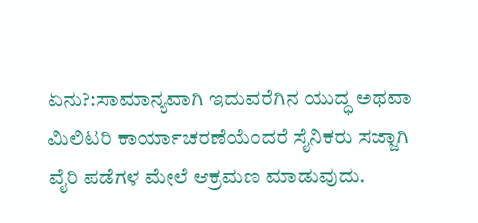ಏನು?:ಸಾಮಾನ್ಯವಾಗಿ ಇದುವರೆಗಿನ ಯುದ್ಧ ಅಥವಾ ಮಿಲಿಟರಿ ಕಾರ್ಯಾಚರಣೆಯೆಂದರೆ ಸೈನಿಕರು ಸಜ್ಜಾಗಿ ವೈರಿ ಪಡೆಗಳ ಮೇಲೆ ಆಕ್ರಮಣ ಮಾಡುವುದು.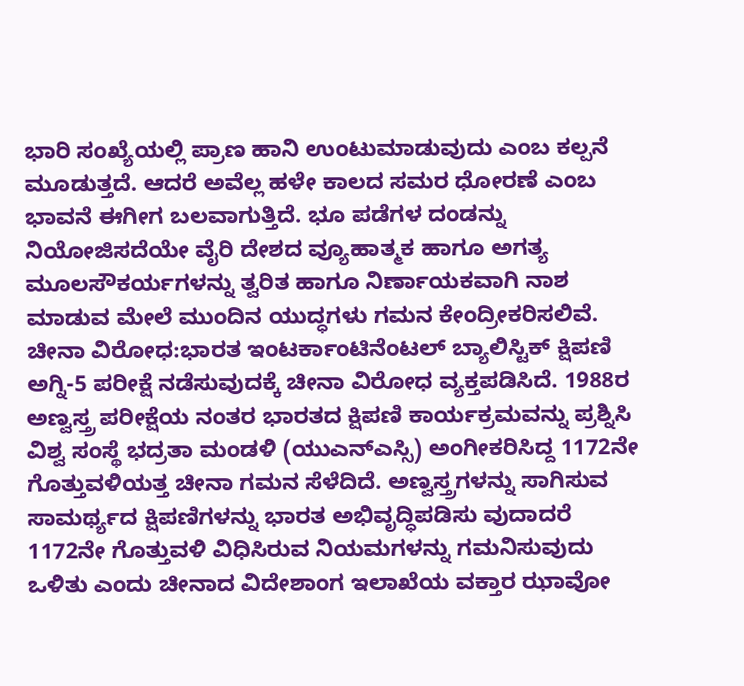ಭಾರಿ ಸಂಖ್ಯೆಯಲ್ಲಿ ಪ್ರಾಣ ಹಾನಿ ಉಂಟುಮಾಡುವುದು ಎಂಬ ಕಲ್ಪನೆ ಮೂಡುತ್ತದೆ. ಆದರೆ ಅವೆಲ್ಲ ಹಳೇ ಕಾಲದ ಸಮರ ಧೋರಣೆ ಎಂಬ ಭಾವನೆ ಈಗೀಗ ಬಲವಾಗುತ್ತಿದೆ. ಭೂ ಪಡೆಗಳ ದಂಡನ್ನು ನಿಯೋಜಿಸದೆಯೇ ವೈರಿ ದೇಶದ ವ್ಯೂಹಾತ್ಮಕ ಹಾಗೂ ಅಗತ್ಯ ಮೂಲಸೌಕರ್ಯಗಳನ್ನು ತ್ವರಿತ ಹಾಗೂ ನಿರ್ಣಾಯಕವಾಗಿ ನಾಶ ಮಾಡುವ ಮೇಲೆ ಮುಂದಿನ ಯುದ್ಧಗಳು ಗಮನ ಕೇಂದ್ರೀಕರಿಸಲಿವೆ.
ಚೀನಾ ವಿರೋಧ:ಭಾರತ ಇಂಟರ್ಕಾಂಟಿನೆಂಟಲ್ ಬ್ಯಾಲಿಸ್ಟಿಕ್ ಕ್ಷಿಪಣಿ ಅಗ್ನಿ-5 ಪರೀಕ್ಷೆ ನಡೆಸುವುದಕ್ಕೆ ಚೀನಾ ವಿರೋಧ ವ್ಯಕ್ತಪಡಿಸಿದೆ. 1988ರ ಅಣ್ವಸ್ತ್ರ ಪರೀಕ್ಷೆಯ ನಂತರ ಭಾರತದ ಕ್ಷಿಪಣಿ ಕಾರ್ಯಕ್ರಮವನ್ನು ಪ್ರಶ್ನಿಸಿ ವಿಶ್ವ ಸಂಸ್ಥೆ ಭದ್ರತಾ ಮಂಡಳಿ (ಯುಎನ್ಎಸ್ಸಿ) ಅಂಗೀಕರಿಸಿದ್ದ 1172ನೇ ಗೊತ್ತುವಳಿಯತ್ತ ಚೀನಾ ಗಮನ ಸೆಳೆದಿದೆ. ಅಣ್ವಸ್ತ್ರಗಳನ್ನು ಸಾಗಿಸುವ ಸಾಮರ್ಥ್ಯದ ಕ್ಷಿಪಣಿಗಳನ್ನು ಭಾರತ ಅಭಿವೃದ್ಧಿಪಡಿಸು ವುದಾದರೆ 1172ನೇ ಗೊತ್ತುವಳಿ ವಿಧಿಸಿರುವ ನಿಯಮಗಳನ್ನು ಗಮನಿಸುವುದು ಒಳಿತು ಎಂದು ಚೀನಾದ ವಿದೇಶಾಂಗ ಇಲಾಖೆಯ ವಕ್ತಾರ ಝಾವೋ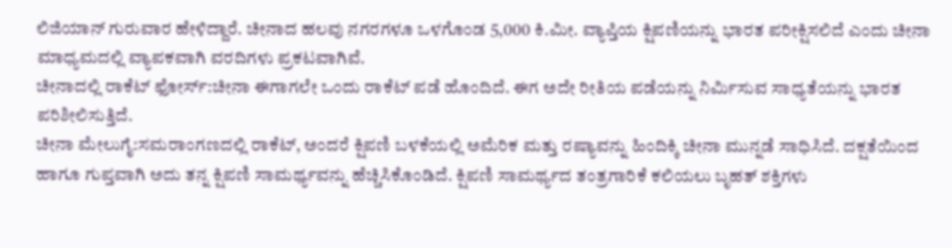ಲಿಜಿಯಾನ್ ಗುರುವಾರ ಹೇಳಿದ್ದಾರೆ. ಚೀನಾದ ಹಲವು ನಗರಗಳೂ ಒಳಗೊಂಡ 5,000 ಕಿ.ಮೀ. ವ್ಯಾಪ್ತಿಯ ಕ್ಷಿಪಣಿಯನ್ನು ಭಾರತ ಪರೀಕ್ಷಿಸಲಿದೆ ಎಂದು ಚೀನಾ ಮಾಧ್ಯಮದಲ್ಲಿ ವ್ಯಾಪಕವಾಗಿ ವರದಿಗಳು ಪ್ರಕಟವಾಗಿವೆ.
ಚೀನಾದಲ್ಲಿ ರಾಕೆಟ್ ಫೋರ್ಸ್:ಚೀನಾ ಈಗಾಗಲೇ ಒಂದು ರಾಕೆಟ್ ಪಡೆ ಹೊಂದಿದೆ. ಈಗ ಅದೇ ರೀತಿಯ ಪಡೆಯನ್ನು ನಿರ್ವಿುಸುವ ಸಾಧ್ಯತೆಯನ್ನು ಭಾರತ ಪರಿಶೀಲಿಸುತ್ತಿದೆ.
ಚೀನಾ ಮೇಲುಗೈ:ಸಮರಾಂಗಣದಲ್ಲಿ ರಾಕೆಟ್, ಅಂದರೆ ಕ್ಷಿಪಣಿ ಬಳಕೆಯಲ್ಲಿ ಅಮೆರಿಕ ಮತ್ತು ರಷ್ಯಾವನ್ನು ಹಿಂದಿಕ್ಕಿ ಚೀನಾ ಮುನ್ನಡೆ ಸಾಧಿಸಿದೆ. ದಕ್ಷತೆಯಿಂದ ಹಾಗೂ ಗುಪ್ತವಾಗಿ ಅದು ತನ್ನ ಕ್ಷಿಪಣಿ ಸಾಮರ್ಥ್ಯವನ್ನು ಹೆಚ್ಚಿಸಿಕೊಂಡಿದೆ. ಕ್ಷಿಪಣಿ ಸಾಮರ್ಥ್ಯದ ತಂತ್ರಗಾರಿಕೆ ಕಲಿಯಲು ಬೃಹತ್ ಶಕ್ತಿಗಳು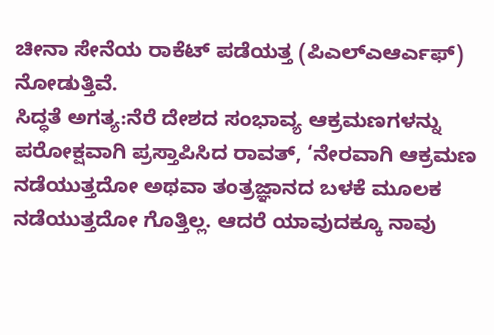ಚೀನಾ ಸೇನೆಯ ರಾಕೆಟ್ ಪಡೆಯತ್ತ (ಪಿಎಲ್ಎಆರ್ಎಫ್) ನೋಡುತ್ತಿವೆ.
ಸಿದ್ಧತೆ ಅಗತ್ಯ:ನೆರೆ ದೇಶದ ಸಂಭಾವ್ಯ ಆಕ್ರಮಣಗಳನ್ನು ಪರೋಕ್ಷವಾಗಿ ಪ್ರಸ್ತಾಪಿಸಿದ ರಾವತ್, ‘ನೇರವಾಗಿ ಆಕ್ರಮಣ ನಡೆಯುತ್ತದೋ ಅಥವಾ ತಂತ್ರಜ್ಞಾನದ ಬಳಕೆ ಮೂಲಕ ನಡೆಯುತ್ತದೋ ಗೊತ್ತಿಲ್ಲ. ಆದರೆ ಯಾವುದಕ್ಕೂ ನಾವು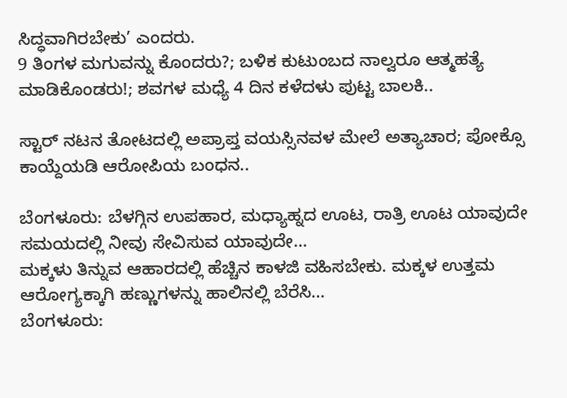ಸಿದ್ಧವಾಗಿರಬೇಕು’ ಎಂದರು.
9 ತಿಂಗಳ ಮಗುವನ್ನು ಕೊಂದರು?; ಬಳಿಕ ಕುಟುಂಬದ ನಾಲ್ವರೂ ಆತ್ಮಹತ್ಯೆ ಮಾಡಿಕೊಂಡರು!; ಶವಗಳ ಮಧ್ಯೆ 4 ದಿನ ಕಳೆದಳು ಪುಟ್ಟ ಬಾಲಕಿ..

ಸ್ಟಾರ್ ನಟನ ತೋಟದಲ್ಲಿ ಅಪ್ರಾಪ್ತ ವಯಸ್ಸಿನವಳ ಮೇಲೆ ಅತ್ಯಾಚಾರ; ಪೋಕ್ಸೊ ಕಾಯ್ದೆಯಡಿ ಆರೋಪಿಯ ಬಂಧನ..

ಬೆಂಗಳೂರು: ಬೆಳಗ್ಗಿನ ಉಪಹಾರ, ಮಧ್ಯಾಹ್ನದ ಊಟ, ರಾತ್ರಿ ಊಟ ಯಾವುದೇ ಸಮಯದಲ್ಲಿ ನೀವು ಸೇವಿಸುವ ಯಾವುದೇ…
ಮಕ್ಕಳು ತಿನ್ನುವ ಆಹಾರದಲ್ಲಿ ಹೆಚ್ಚಿನ ಕಾಳಜಿ ವಹಿಸಬೇಕು. ಮಕ್ಕಳ ಉತ್ತಮ ಆರೋಗ್ಯಕ್ಕಾಗಿ ಹಣ್ಣುಗಳನ್ನು ಹಾಲಿನಲ್ಲಿ ಬೆರೆಸಿ…
ಬೆಂಗಳೂರು: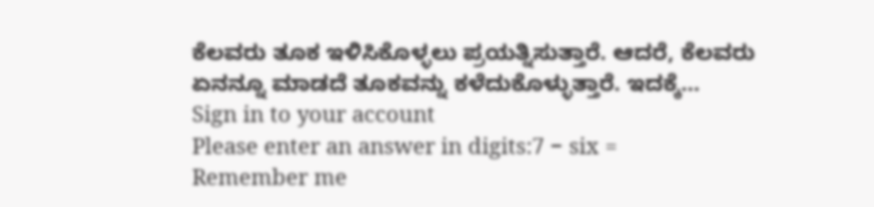ಕೆಲವರು ತೂಕ ಇಳಿಸಿಕೊಳ್ಳಲು ಪ್ರಯತ್ನಿಸುತ್ತಾರೆ. ಆದರೆ, ಕೆಲವರು ಏನನ್ನೂ ಮಾಡದೆ ತೂಕವನ್ನು ಕಳೆದುಕೊಳ್ಳುತ್ತಾರೆ. ಇದಕ್ಕೆ…
Sign in to your account
Please enter an answer in digits:7 − six =
Remember me